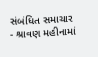સંબંધિત સમાચાર
- શ્રાવણ મહીનામાં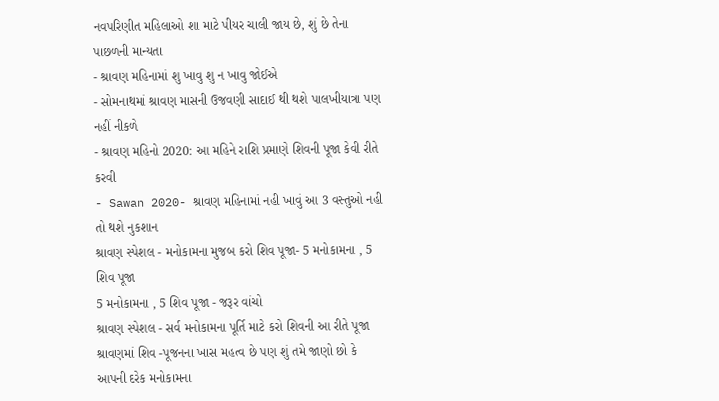નવપરિણીત મહિલાઓ શા માટે પીયર ચાલી જાય છે, શું છે તેના પાછળની માન્યતા
- શ્રાવણ મહિનામાં શુ ખાવુ શુ ન ખાવુ જોઈએ
- સોમનાથમાં શ્રાવણ માસની ઉજવણી સાદાઈ થી થશે પાલખીયાત્રા પણ નહીં નીકળે
- શ્રાવણ મહિનો 2020: આ મહિને રાશિ પ્રમાણે શિવની પૂજા કેવી રીતે કરવી
- Sawan 2020- શ્રાવણ મહિનામાં નહી ખાવું આ 3 વસ્તુઓ નહી તો થશે નુકશાન
શ્રાવણ સ્પેશલ - મનોકામના મુજબ કરો શિવ પૂજા- 5 મનોકામના , 5 શિવ પૂજા
5 મનોકામના , 5 શિવ પૂજા - જરૂર વાંચો
શ્રાવણ સ્પેશલ - સર્વ મનોકામના પૂર્તિ માટે કરો શિવની આ રીતે પૂજા
શ્રાવણમાં શિવ -પૂજનના ખાસ મહત્વ છે પણ શું તમે જાણો છો કે આપની દરેક મનોકામના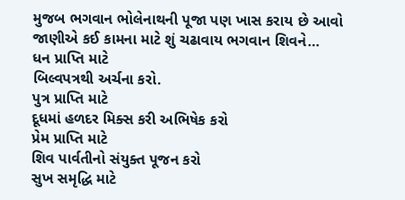મુજબ ભગવાન ભોલેનાથની પૂજા પણ ખાસ કરાય છે આવો જાણીએ કઈ કામના માટે શું ચઢાવાય ભગવાન શિવને...
ધન પ્રાપ્તિ માટે
બિલ્વપત્રથી અર્ચના કરો.
પુત્ર પ્રાપ્તિ માટે
દૂધમાં હળદર મિક્સ કરી અભિષેક કરો
પ્રેમ પ્રાપ્તિ માટે
શિવ પાર્વતીનો સંયુક્ત પૂજન કરો
સુખ સમૃદ્ધિ માટે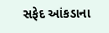સફેદ આંકડાના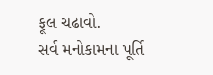ફૂલ ચઢાવો.
સર્વ મનોકામના પૂર્તિ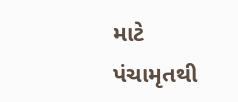માટે
પંચામૃતથી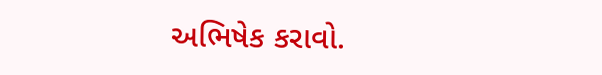અભિષેક કરાવો.